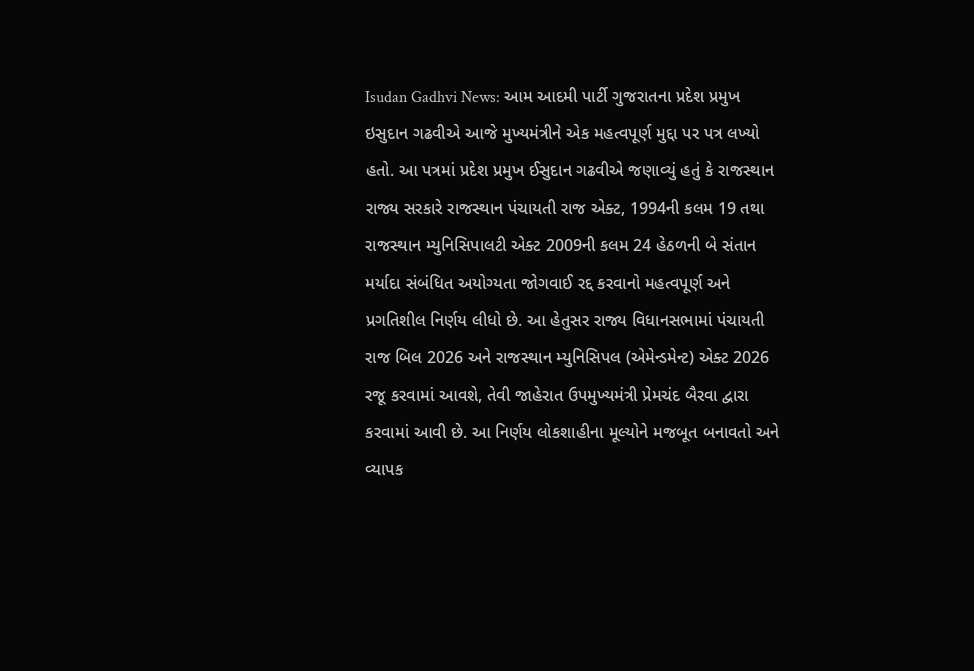Isudan Gadhvi News: આમ આદમી પાર્ટી ગુજરાતના પ્રદેશ પ્રમુખ ઇસુદાન ગઢવીએ આજે મુખ્યમંત્રીને એક મહત્વપૂર્ણ મુદ્દા પર પત્ર લખ્યો હતો. આ પત્રમાં પ્રદેશ પ્રમુખ ઈસુદાન ગઢવીએ જણાવ્યું હતું કે રાજસ્થાન રાજ્ય સરકારે રાજસ્થાન પંચાયતી રાજ એક્ટ, 1994ની કલમ 19 તથા રાજસ્થાન મ્યુનિસિપાલટી એક્ટ 2009ની કલમ 24 હેઠળની બે સંતાન મર્યાદા સંબંધિત અયોગ્યતા જોગવાઈ રદ્દ કરવાનો મહત્વપૂર્ણ અને પ્રગતિશીલ નિર્ણય લીધો છે. આ હેતુસર રાજ્ય વિધાનસભામાં પંચાયતી રાજ બિલ 2026 અને રાજસ્થાન મ્યુનિસિપલ (એમેન્ડમેન્ટ) એક્ટ 2026 રજૂ કરવામાં આવશે, તેવી જાહેરાત ઉપમુખ્યમંત્રી પ્રેમચંદ બૈરવા દ્વારા કરવામાં આવી છે. આ નિર્ણય લોકશાહીના મૂલ્યોને મજબૂત બનાવતો અને વ્યાપક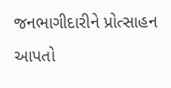જનભાગીદારીને પ્રોત્સાહન આપતો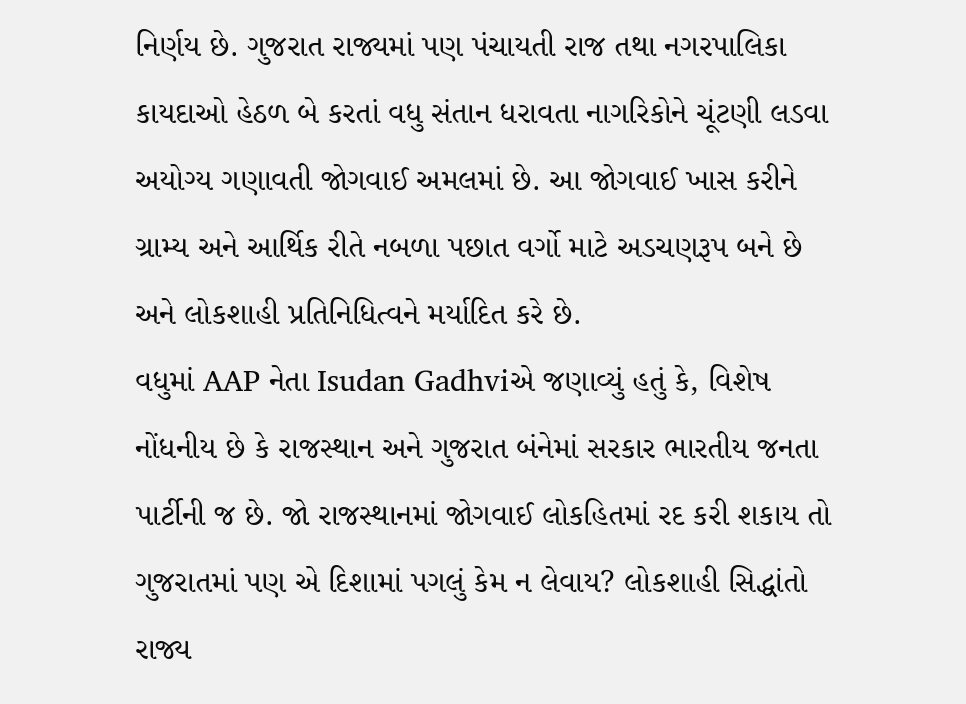નિર્ણય છે. ગુજરાત રાજ્યમાં પણ પંચાયતી રાજ તથા નગરપાલિકા કાયદાઓ હેઠળ બે કરતાં વધુ સંતાન ધરાવતા નાગરિકોને ચૂંટણી લડવા અયોગ્ય ગણાવતી જોગવાઈ અમલમાં છે. આ જોગવાઈ ખાસ કરીને ગ્રામ્ય અને આર્થિક રીતે નબળા પછાત વર્ગો માટે અડચણરૂપ બને છે અને લોકશાહી પ્રતિનિધિત્વને મર્યાદિત કરે છે.
વધુમાં AAP નેતા Isudan Gadhviએ જણાવ્યું હતું કે, વિશેષ નોંધનીય છે કે રાજસ્થાન અને ગુજરાત બંનેમાં સરકાર ભારતીય જનતા પાર્ટીની જ છે. જો રાજસ્થાનમાં જોગવાઈ લોકહિતમાં રદ કરી શકાય તો ગુજરાતમાં પણ એ દિશામાં પગલું કેમ ન લેવાય? લોકશાહી સિદ્ધાંતો રાજ્ય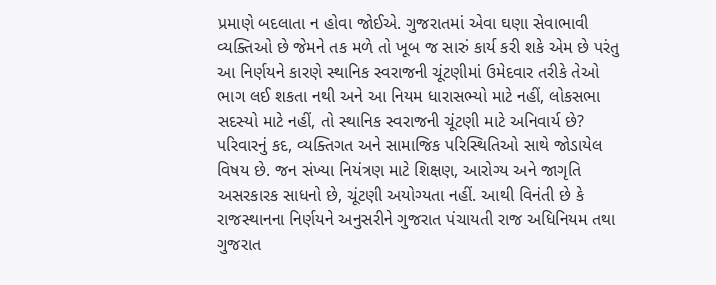પ્રમાણે બદલાતા ન હોવા જોઈએ. ગુજરાતમાં એવા ઘણા સેવાભાવી વ્યક્તિઓ છે જેમને તક મળે તો ખૂબ જ સારું કાર્ય કરી શકે એમ છે પરંતુ આ નિર્ણયને કારણે સ્થાનિક સ્વરાજની ચૂંટણીમાં ઉમેદવાર તરીકે તેઓ ભાગ લઈ શકતા નથી અને આ નિયમ ધારાસભ્યો માટે નહીં, લોકસભા સદસ્યો માટે નહીં, તો સ્થાનિક સ્વરાજની ચૂંટણી માટે અનિવાર્ય છે? પરિવારનું કદ, વ્યક્તિગત અને સામાજિક પરિસ્થિતિઓ સાથે જોડાયેલ વિષય છે. જન સંખ્યા નિયંત્રણ માટે શિક્ષણ, આરોગ્ય અને જાગૃતિ અસરકારક સાધનો છે, ચૂંટણી અયોગ્યતા નહીં. આથી વિનંતી છે કે રાજસ્થાનના નિર્ણયને અનુસરીને ગુજરાત પંચાયતી રાજ અધિનિયમ તથા ગુજરાત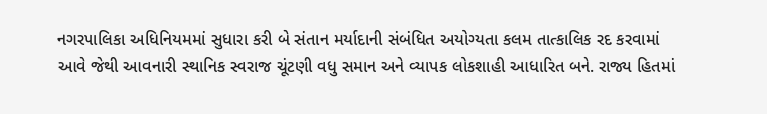નગરપાલિકા અધિનિયમમાં સુધારા કરી બે સંતાન મર્યાદાની સંબંધિત અયોગ્યતા કલમ તાત્કાલિક રદ કરવામાં આવે જેથી આવનારી સ્થાનિક સ્વરાજ ચૂંટણી વધુ સમાન અને વ્યાપક લોકશાહી આધારિત બને. રાજ્ય હિતમાં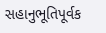સહાનુભૂતિપૂર્વક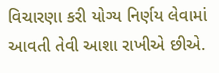વિચારણા કરી યોગ્ય નિર્ણય લેવામાં આવતી તેવી આશા રાખીએ છીએ.